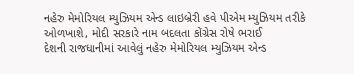નહેરુ મેમોરિયલ મ્યુઝિયમ એન્ડ લાઇબ્રેરી હવે પીએમ મ્યુઝિયમ તરીકે ઓળખાશે, મોદી સરકારે નામ બદલતા કોંગ્રેસ રોષે ભરાઈ
દેશની રાજધાનીમાં આવેલું નહેરુ મેમોરિયલ મ્યુઝિયમ એન્ડ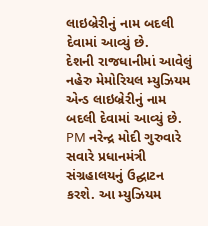લાઇબ્રેરીનું નામ બદલી દેવામાં આવ્યું છે.
દેશની રાજધાનીમાં આવેલું નહેરુ મેમોરિયલ મ્યુઝિયમ એન્ડ લાઇબ્રેરીનું નામ બદલી દેવામાં આવ્યું છે.
PM નરેન્દ્ર મોદી ગુરુવારે સવારે પ્રધાનમંત્રી સંગ્રહાલયનું ઉદ્ઘાટન કરશે. આ મ્યુઝિયમ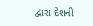દ્વારા દેશની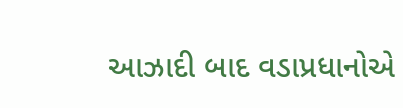આઝાદી બાદ વડાપ્રધાનોએ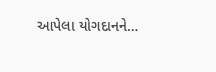આપેલા યોગદાનને…